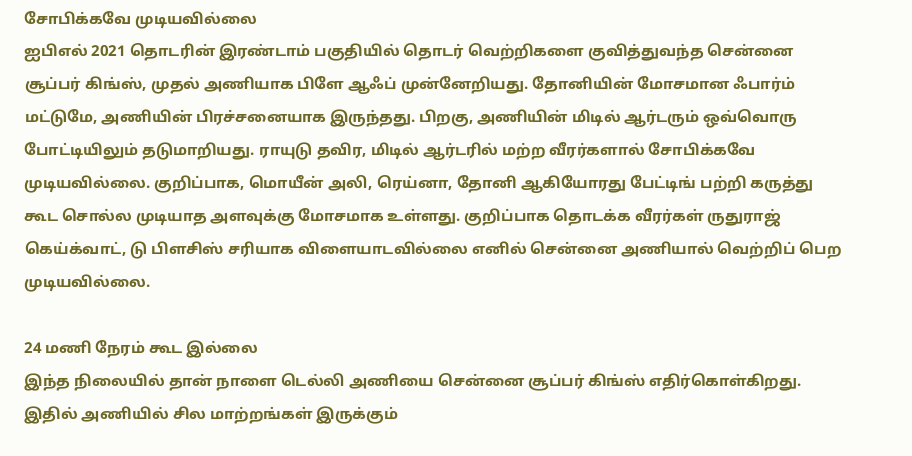சோபிக்கவே முடியவில்லை
ஐபிஎல் 2021 தொடரின் இரண்டாம் பகுதியில் தொடர் வெற்றிகளை குவித்துவந்த சென்னை சூப்பர் கிங்ஸ், முதல் அணியாக பிளே ஆஃப் முன்னேறியது. தோனியின் மோசமான ஃபார்ம் மட்டுமே, அணியின் பிரச்சனையாக இருந்தது. பிறகு, அணியின் மிடில் ஆர்டரும் ஒவ்வொரு போட்டியிலும் தடுமாறியது. ராயுடு தவிர, மிடில் ஆர்டரில் மற்ற வீரர்களால் சோபிக்கவே முடியவில்லை. குறிப்பாக, மொயீன் அலி, ரெய்னா, தோனி ஆகியோரது பேட்டிங் பற்றி கருத்து கூட சொல்ல முடியாத அளவுக்கு மோசமாக உள்ளது. குறிப்பாக தொடக்க வீரர்கள் ருதுராஜ் கெய்க்வாட், டு பிளசிஸ் சரியாக விளையாடவில்லை எனில் சென்னை அணியால் வெற்றிப் பெற முடியவில்லை.

24 மணி நேரம் கூட இல்லை
இந்த நிலையில் தான் நாளை டெல்லி அணியை சென்னை சூப்பர் கிங்ஸ் எதிர்கொள்கிறது. இதில் அணியில் சில மாற்றங்கள் இருக்கும்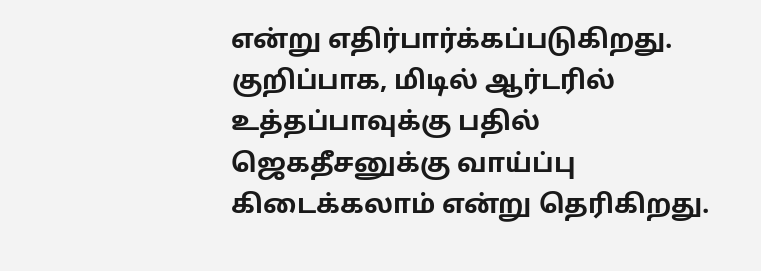என்று எதிர்பார்க்கப்படுகிறது. குறிப்பாக, மிடில் ஆர்டரில் உத்தப்பாவுக்கு பதில் ஜெகதீசனுக்கு வாய்ப்பு கிடைக்கலாம் என்று தெரிகிறது.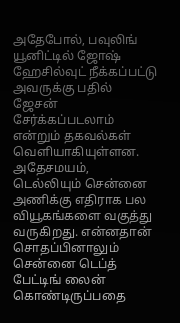அதேபோல், பவுலிங் யூனிட்டில் ஜோஷ் ஹேசில்வுட் நீக்கப்பட்டு அவருக்கு பதில் ஜேசன் சேர்க்கப்படலாம் என்றும் தகவல்கள் வெளியாகியுள்ளன. அதேசமயம், டெல்லியும் சென்னை அணிக்கு எதிராக பல வியூகங்களை வகுத்து வருகிறது. என்னதான் சொதப்பினாலும் சென்னை டெப்த் பேட்டிங் லைன் கொண்டிருப்பதை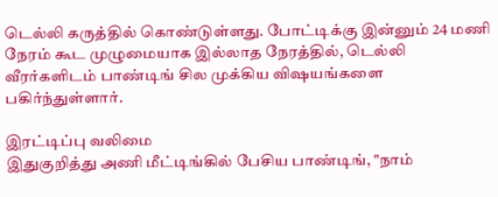டெல்லி கருத்தில் கொண்டுள்ளது. போட்டிக்கு இன்னும் 24 மணி நேரம் கூட முழுமையாக இல்லாத நேரத்தில், டெல்லி வீரர்களிடம் பாண்டிங் சில முக்கிய விஷயங்களை பகிர்ந்துள்ளார்.

இரட்டிப்பு வலிமை
இதுகுறித்து அணி மீட்டிங்கில் பேசிய பாண்டிங், "நாம்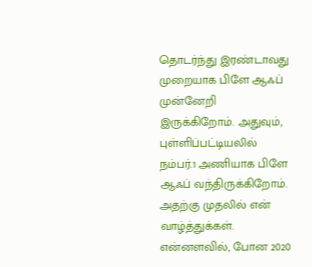தொடர்ந்து இரண்டாவது முறையாக பிளே ஆஃப் முன்னேறி இருக்கிறோம். அதுவும், புள்ளிப்பட்டியலில் நம்பர்.1 அணியாக பிளே ஆஃப் வந்திருக்கிறோம். அதற்கு முதலில் என் வாழ்த்துக்கள். என்னளவில், போன 2020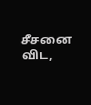சீசனை விட,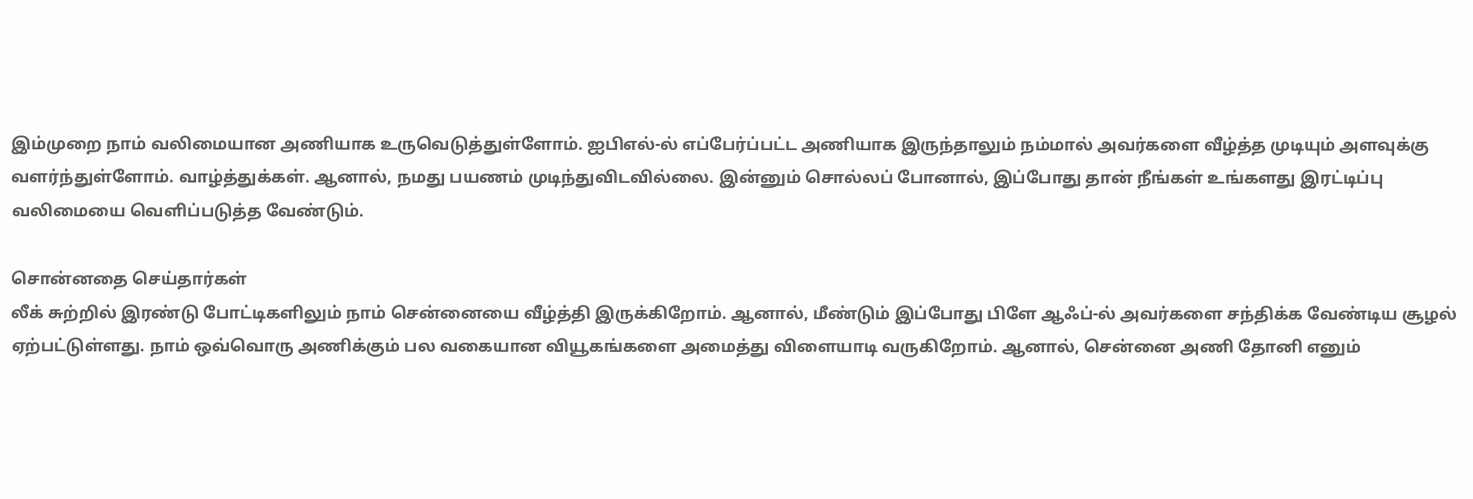இம்முறை நாம் வலிமையான அணியாக உருவெடுத்துள்ளோம். ஐபிஎல்-ல் எப்பேர்ப்பட்ட அணியாக இருந்தாலும் நம்மால் அவர்களை வீழ்த்த முடியும் அளவுக்கு வளர்ந்துள்ளோம். வாழ்த்துக்கள். ஆனால், நமது பயணம் முடிந்துவிடவில்லை. இன்னும் சொல்லப் போனால், இப்போது தான் நீங்கள் உங்களது இரட்டிப்பு வலிமையை வெளிப்படுத்த வேண்டும்.

சொன்னதை செய்தார்கள்
லீக் சுற்றில் இரண்டு போட்டிகளிலும் நாம் சென்னையை வீழ்த்தி இருக்கிறோம். ஆனால், மீண்டும் இப்போது பிளே ஆஃப்-ல் அவர்களை சந்திக்க வேண்டிய சூழல் ஏற்பட்டுள்ளது. நாம் ஒவ்வொரு அணிக்கும் பல வகையான வியூகங்களை அமைத்து விளையாடி வருகிறோம். ஆனால், சென்னை அணி தோனி எனும்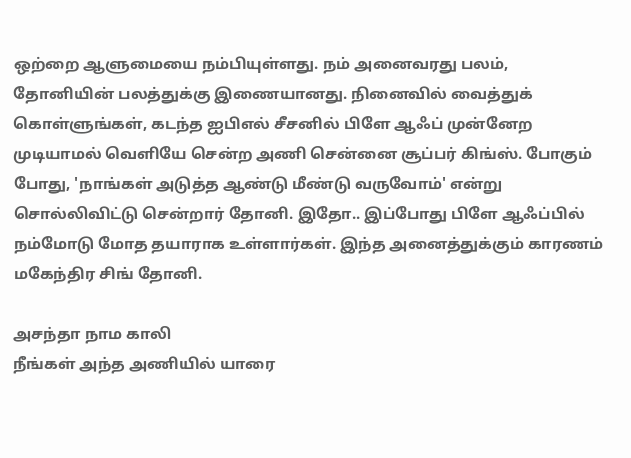ஒற்றை ஆளுமையை நம்பியுள்ளது. நம் அனைவரது பலம், தோனியின் பலத்துக்கு இணையானது. நினைவில் வைத்துக் கொள்ளுங்கள், கடந்த ஐபிஎல் சீசனில் பிளே ஆஃப் முன்னேற முடியாமல் வெளியே சென்ற அணி சென்னை சூப்பர் கிங்ஸ். போகும் போது, 'நாங்கள் அடுத்த ஆண்டு மீண்டு வருவோம்' என்று சொல்லிவிட்டு சென்றார் தோனி. இதோ.. இப்போது பிளே ஆஃப்பில் நம்மோடு மோத தயாராக உள்ளார்கள். இந்த அனைத்துக்கும் காரணம் மகேந்திர சிங் தோனி.

அசந்தா நாம காலி
நீங்கள் அந்த அணியில் யாரை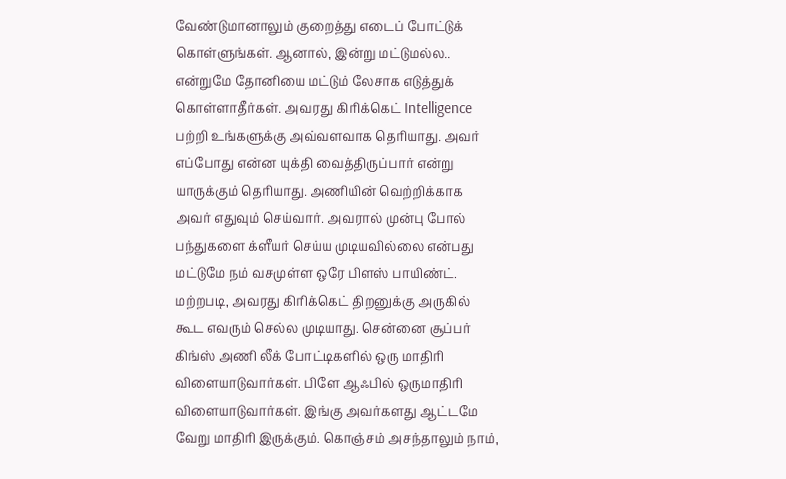வேண்டுமானாலும் குறைத்து எடைப் போட்டுக் கொள்ளுங்கள். ஆனால், இன்று மட்டுமல்ல.. என்றுமே தோனியை மட்டும் லேசாக எடுத்துக் கொள்ளாதீர்கள். அவரது கிரிக்கெட் Intelligence பற்றி உங்களுக்கு அவ்வளவாக தெரியாது. அவர் எப்போது என்ன யுக்தி வைத்திருப்பார் என்று யாருக்கும் தெரியாது. அணியின் வெற்றிக்காக அவர் எதுவும் செய்வார். அவரால் முன்பு போல் பந்துகளை க்ளீயர் செய்ய முடியவில்லை என்பது மட்டுமே நம் வசமுள்ள ஒரே பிளஸ் பாயிண்ட். மற்றபடி, அவரது கிரிக்கெட் திறனுக்கு அருகில் கூட எவரும் செல்ல முடியாது. சென்னை சூப்பர் கிங்ஸ் அணி லீக் போட்டிகளில் ஒரு மாதிரி விளையாடுவார்கள். பிளே ஆஃபில் ஒருமாதிரி விளையாடுவார்கள். இங்கு அவர்களது ஆட்டமே வேறு மாதிரி இருக்கும். கொஞ்சம் அசந்தாலும் நாம்,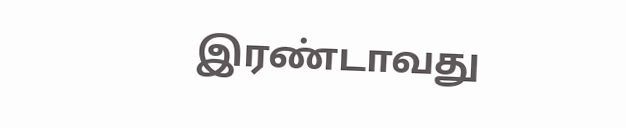இரண்டாவது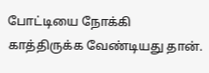போட்டியை நோக்கி காத்திருக்க வேண்டியது தான்.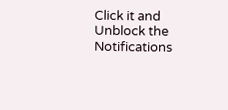Click it and Unblock the Notifications